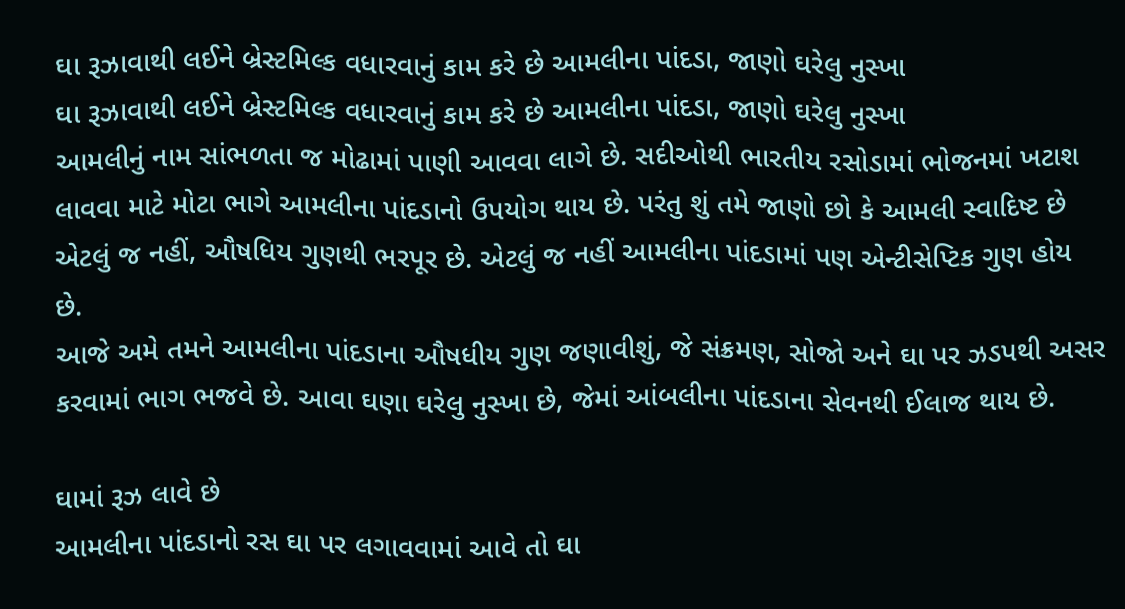ઘા રૂઝાવાથી લઈને બ્રેસ્ટમિલ્ક વધારવાનું કામ કરે છે આમલીના પાંદડા, જાણો ઘરેલુ નુસ્ખા
ઘા રૂઝાવાથી લઈને બ્રેસ્ટમિલ્ક વધારવાનું કામ કરે છે આમલીના પાંદડા, જાણો ઘરેલુ નુસ્ખા
આમલીનું નામ સાંભળતા જ મોઢામાં પાણી આવવા લાગે છે. સદીઓથી ભારતીય રસોડામાં ભોજનમાં ખટાશ લાવવા માટે મોટા ભાગે આમલીના પાંદડાનો ઉપયોગ થાય છે. પરંતુ શું તમે જાણો છો કે આમલી સ્વાદિષ્ટ છે એટલું જ નહીં, ઔષધિય ગુણથી ભરપૂર છે. એટલું જ નહીં આમલીના પાંદડામાં પણ એન્ટીસેપ્ટિક ગુણ હોય છે.
આજે અમે તમને આમલીના પાંદડાના ઔષધીય ગુણ જણાવીશું, જે સંક્રમણ, સોજો અને ઘા પર ઝડપથી અસર કરવામાં ભાગ ભજવે છે. આવા ઘણા ઘરેલુ નુસ્ખા છે, જેમાં આંબલીના પાંદડાના સેવનથી ઈલાજ થાય છે.

ઘામાં રૂઝ લાવે છે
આમલીના પાંદડાનો રસ ઘા પર લગાવવામાં આવે તો ઘા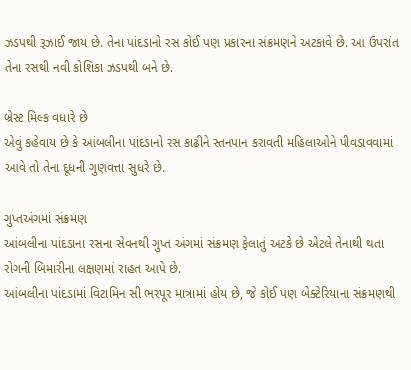ઝડપથી રૂઝાઈ જાય છે. તેના પાંદડાનો રસ કોઈ પણ પ્રકારના સંક્રમણને અટકાવે છે. આ ઉપરાંત તેના રસથી નવી કોશિકા ઝડપથી બને છે.

બ્રેસ્ટ મિલ્ક વધારે છે
એવું કહેવાય છે કે આંબલીના પાંદડાનો રસ કાઢીને સ્તનપાન કરાવતી મહિલાઓને પીવડાવવામાં આવે તો તેના દૂધની ગુણવત્તા સુધરે છે.

ગુપ્તઅંગમાં સંક્રમણ
આંબલીના પાંદડાના રસના સેવનથી ગુપ્ત અંગમાં સંક્રમણ ફેલાતું અટકે છે એટલે તેનાથી થતા રોગની બિમારીના લક્ષણમાં રાહત આપે છે.
આંબલીના પાંદડામાં વિટામિન સી ભરપૂર માત્રામાં હોય છે, જે કોઈ પણ બેક્ટેરિયાના સંક્રમણથી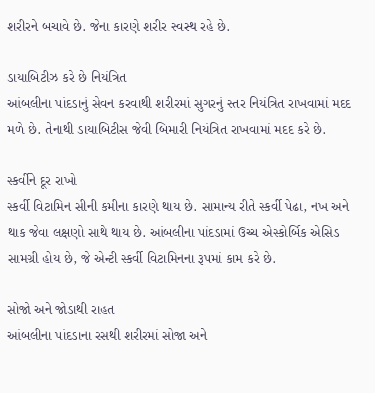શરીરને બચાવે છે. જેના કારણે શરીર સ્વસ્થ રહે છે.

ડાયાબિટીઝ કરે છે નિયંત્રિત
આંબલીના પાંદડાનું સેવન કરવાથી શરીરમાં સુગરનું સ્તર નિયંત્રિત રાખવામાં મદદ મળે છે. તેનાથી ડાયાબિટીસ જેવી બિમારી નિયંત્રિત રાખવામાં મદદ કરે છે.

સ્કર્વીને દૂર રાખો
સ્કર્વી વિટામિન સીની કમીના કારણે થાય છે. સામાન્ય રીતે સ્કર્વી પેઢા, નખ અને થાક જેવા લક્ષણો સાથે થાય છે. આંબલીના પાંદડામાં ઉચ્ચ એસ્કોર્બિક એસિડ સામગ્રી હોય છે, જે એન્ટી સ્કર્વી વિટામિનના રૂપમાં કામ કરે છે.

સોજો અને જોડાથી રાહત
આંબલીના પાંદડાના રસથી શરીરમાં સોજા અને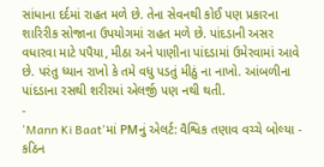સાંધાના દર્દમાં રાહત મળે છે. તેના સેવનથી કોઈ પણ પ્રકારના શારિરીક સોજાના ઉપયોગમાં રાહત મળે છે. પાંદડાની અસર વધારવા માટે પપૈયા, મીઠા અને પાણીના પાંદડામાં ઉમેરવામાં આવે છે. પરંતુ ધ્યાન રાખો કે તમે વધુ પડતું મીઠું ના નાખો. આંબળીના પાંદડાના રસથી શરીરમાં એલર્જી પણ નથી થતી.
-
'Mann Ki Baat'માં PMનું એલર્ટ: વૈશ્વિક તણાવ વચ્ચે બોલ્યા - કઠિન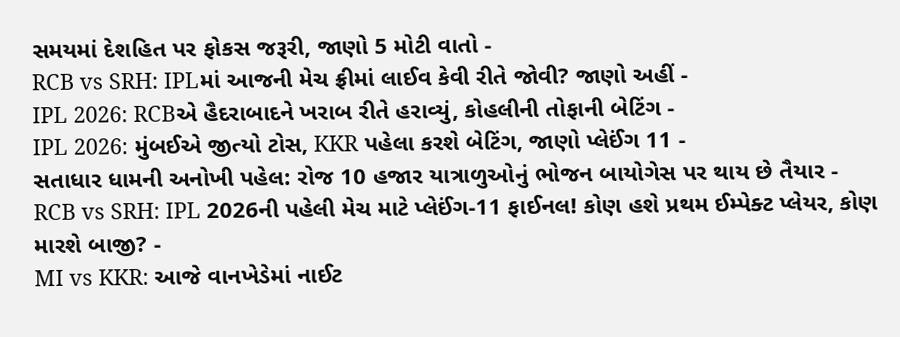સમયમાં દેશહિત પર ફોકસ જરૂરી, જાણો 5 મોટી વાતો -
RCB vs SRH: IPLમાં આજની મેચ ફ્રીમાં લાઈવ કેવી રીતે જોવી? જાણો અહીં -
IPL 2026: RCBએ હૈદરાબાદને ખરાબ રીતે હરાવ્યું, કોહલીની તોફાની બેટિંગ -
IPL 2026: મુંબઈએ જીત્યો ટોસ, KKR પહેલા કરશે બેટિંગ, જાણો પ્લેઈંગ 11 -
સતાધાર ધામની અનોખી પહેલ: રોજ 10 હજાર યાત્રાળુઓનું ભોજન બાયોગેસ પર થાય છે તૈયાર -
RCB vs SRH: IPL 2026ની પહેલી મેચ માટે પ્લેઈંગ-11 ફાઈનલ! કોણ હશે પ્રથમ ઈમ્પેક્ટ પ્લેયર, કોણ મારશે બાજી? -
MI vs KKR: આજે વાનખેડેમાં નાઈટ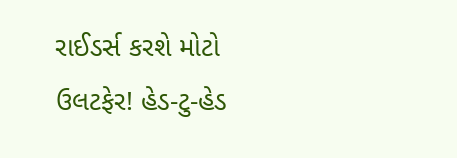રાઈડર્સ કરશે મોટો ઉલટફેર! હેડ-ટુ-હેડ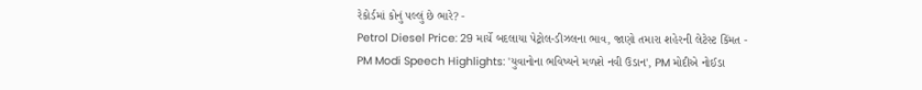રેકોર્ડમાં કોનું પલ્લું છે ભારે? -
Petrol Diesel Price: 29 માર્ચે બદલાયા પેટ્રોલ-ડીઝલના ભાવ, જાણો તમારા શહેરની લેટેસ્ટ કિંમત -
PM Modi Speech Highlights: 'યુવાનોના ભવિષ્યને મળશે નવી ઉડાન', PM મોદીએ નોઈડા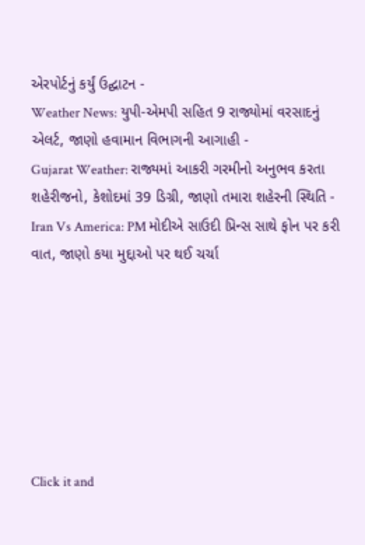એરપોર્ટનું કર્યું ઉદ્ઘાટન -
Weather News: યુપી-એમપી સહિત 9 રાજ્યોમાં વરસાદનું એલર્ટ, જાણો હવામાન વિભાગની આગાહી -
Gujarat Weather: રાજ્યમાં આકરી ગરમીનો અનુભવ કરતા શહેરીજનો, કેશોદમાં 39 ડિગ્રી, જાણો તમારા શહેરની સ્થિતિ -
Iran Vs America: PM મોદીએ સાઉદી પ્રિન્સ સાથે ફોન પર કરી વાત, જાણો કયા મુદ્દાઓ પર થઈ ચર્ચા







Click it and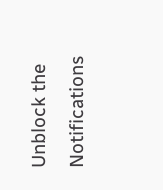Unblock the Notifications